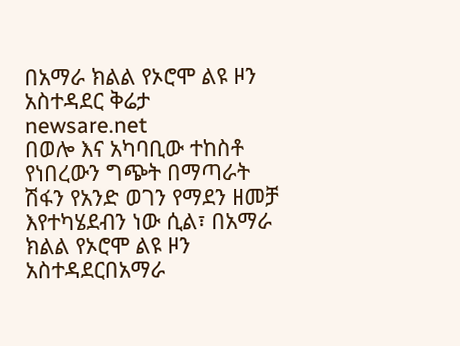በአማራ ክልል የኦሮሞ ልዩ ዞን አስተዳደር ቅሬታ
newsare.net
በወሎ እና አካባቢው ተከስቶ የነበረውን ግጭት በማጣራት ሽፋን የአንድ ወገን የማደን ዘመቻ እየተካሄደብን ነው ሲል፣ በአማራ ክልል የኦሮሞ ልዩ ዞን አስተዳደርበአማራ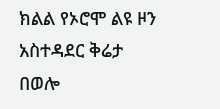ክልል የኦሮሞ ልዩ ዞን አስተዳደር ቅሬታ
በወሎ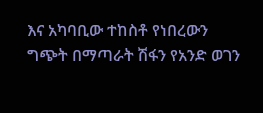እና አካባቢው ተከስቶ የነበረውን ግጭት በማጣራት ሽፋን የአንድ ወገን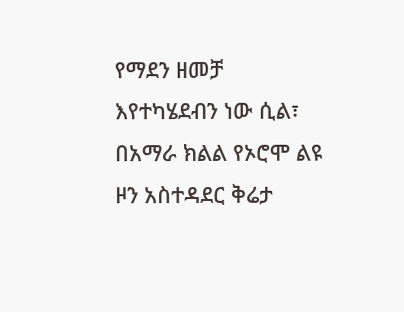የማደን ዘመቻ እየተካሄደብን ነው ሲል፣ በአማራ ክልል የኦሮሞ ልዩ ዞን አስተዳደር ቅሬታ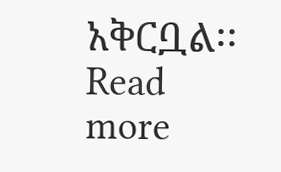አቅርቧል፡፡ Read more